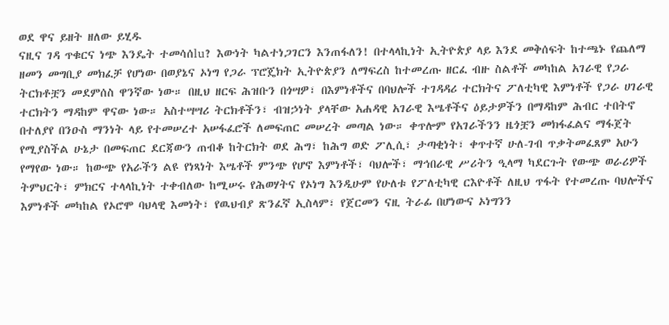ወደ ዋና ይዘት ዘለው ይሂዱ
ናዚና ገዳ ጥቁርና ነጭ እንዴት ተመሳሰlu? እውነት ካልተነጋገርን እንጠፋለን! በተላላኪነት ኢትዮጵያ ላይ እንደ መቅሰፍት ከተጫኑ የጨለማ ዘመን መግቢያ መክፈቻ የሆነው በወያኔና ኦነግ የጋራ ፕሮጄክት ኢትዮጵያን ለማፍረስ ከተመረጡ ዘርፈ ብዙ ስልቶች መካከል አገራዊ የጋራ ትርክቶቿን መደምሰስ ዋንኛው ነው። በዚህ ዘርፍ ሕዝቡን በጎሣዎ፣ በእምነቶችና በባህሎች ተገዳዳሪ ተርክትና ፖለቲካዊ እምነቶች የጋራ ሀገራዊ ተርክትን ማዳከም ዋናው ነው። አስተሣሣሪ ትርክቶችን፣ ብዝኃነት ያላቸው አሐዳዊ አገራዊ እሤቶችና ዕይታዎችን በማዳከም ሕብር ተበትኖ በተለያየ በንዑስ ማንነት ላይ የተመሠረተ አሠፋፈሮች ለመፍጠር መሠረት መጣል ነው። ቀጥሎም የአገራችንን ዜጎቿን መክፋፈልና ማፋጀት የሚያስችል ሁኔታ በመፍጠር ደርጃውን ጠብቆ ከትርክት ወደ ሕግ፣ ከሕግ ወድ ፖሊሲ፣ ታጣቂነት፣ ቀጥተኛ ሁለ-ገብ ጥቃትመፈጸም አሁን የማየው ነው። ከውጭ የአራችን ልዩ የነጻነት እሤቶች ምንጭ የሆኖ እምነቶች፣ ባህሎች፣ ማኅበራዊ ሥሪትን ዒላማ ካደርጉት የውጭ ወራሪዎች ትምህርት፣ ምክርና ተላላኪነት ተቀብለው ከሚሠሩ የሕወሃትና የኦነግ እንዲሁም የሁለቱ የፖለቲካዊ ርእዮቶች ለዚህ ጥፋት የተመረጡ ባህሎችና እምነቶች መካከል የኦሮሞ ባህላዊ እመነት፣ የዉህብያ ጽንፈኛ ኢስላም፣ የጀርመን ናዚ ትራፊ በሆነውና ኦነግንን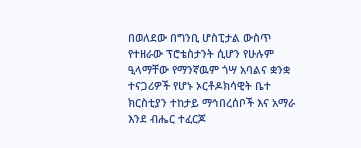በወለደው በግንቢ ሆስፒታል ውስጥ የተዘራው ፕሮቴስታንት ሲሆን የሁሉም ዒላማቸው የማንኛዉም ጎሣ አባልና ቋንቋ ተናጋሪዎች የሆኑ ኦርቶዶክሳዊት ቤተ ክርስቲያን ተከታይ ማኅበረሰቦች እና አማራ እንደ ብሔር ተፈርጆ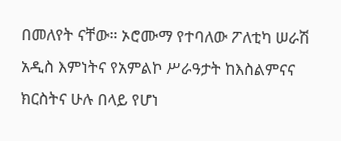በመለየት ናቸው። ኦሮሙማ የተባለው ፖለቲካ ሠራሽ አዲስ እምነትና የአምልኮ ሥራዓታት ከእስልምናና ክርስትና ሁሉ በላይ የሆነ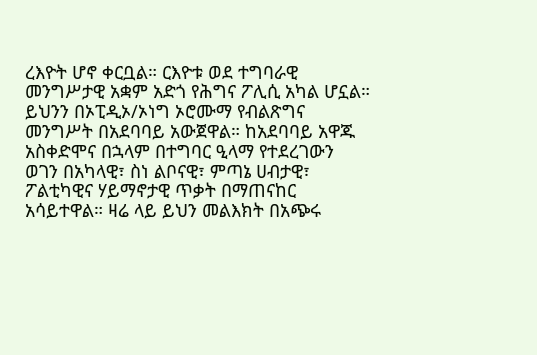ረእዮት ሆኖ ቀርቧል። ርእዮቱ ወደ ተግባራዊ መንግሥታዊ አቋም አድጎ የሕግና ፖሊሲ አካል ሆኗል። ይህንን በኦፒዲኦ/ኦነግ ኦሮሙማ የብልጽግና መንግሥት በአደባባይ አውጀዋል። ከአደባባይ አዋጁ አስቀድሞና በኋላም በተግባር ዒላማ የተደረገውን ወገን በአካላዊ፣ ስነ ልቦናዊ፣ ምጣኔ ሀብታዊ፣ ፖልቲካዊና ሃይማኖታዊ ጥቃት በማጠናከር አሳይተዋል። ዛሬ ላይ ይህን መልእክት በአጭሩ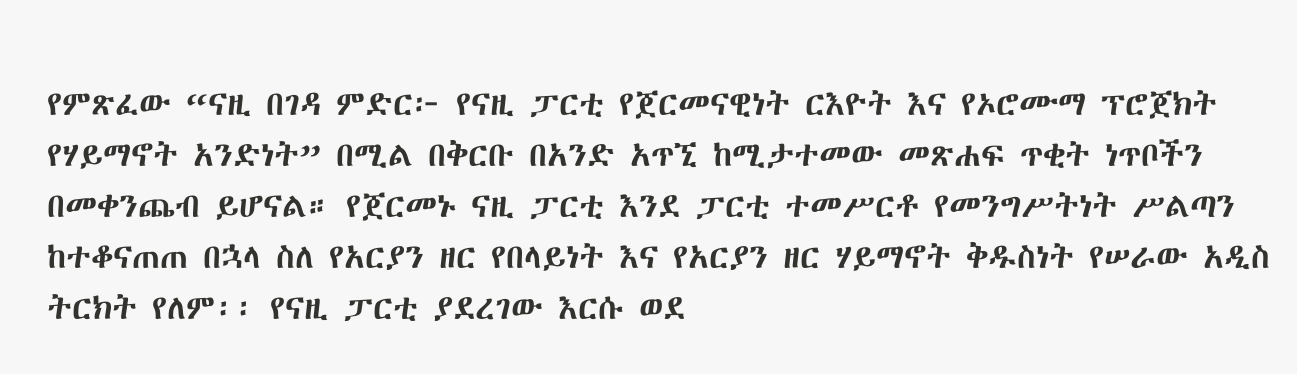የምጽፈው “ናዚ በገዳ ምድር፦ የናዚ ፓርቲ የጀርመናዊነት ርእዮት እና የኦሮሙማ ፕሮጀክት የሃይማኖት አንድነት” በሚል በቅርቡ በአንድ አጥኚ ከሚታተመው መጽሐፍ ጥቂት ነጥቦችን በመቀንጨብ ይሆናል። የጀርመኑ ናዚ ፓርቲ እንደ ፓርቲ ተመሥርቶ የመንግሥትነት ሥልጣን ከተቆናጠጠ በኋላ ስለ የአርያን ዘር የበላይነት እና የአርያን ዘር ሃይማኖት ቅዱስነት የሠራው አዲስ ትርክት የለም፡፡ የናዚ ፓርቲ ያደረገው እርሱ ወደ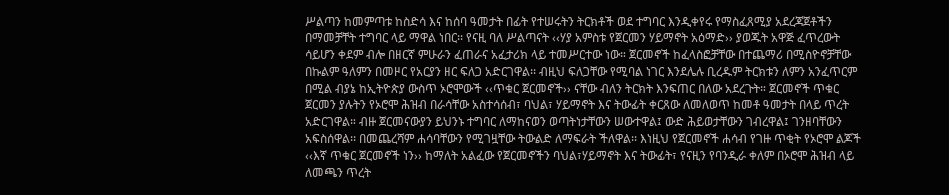ሥልጣን ከመምጣቱ ከስድሳ እና ከሰባ ዓመታት በፊት የተሠሩትን ትርክቶች ወደ ተግባር እንዲቀየሩ የማስፈጸሚያ አደረጃጀቶችን በማመቻቸት ተግባር ላይ ማዋል ነበር፡፡ የናዚ ባለ ሥልጣናት ‹‹ሃያ አምስቱ የጀርመን ሃይማኖት አዕማድ›› ያወጁት አዋጅ ፈጥረውት ሳይሆን ቀደም ብሎ በዘርኛ ምሁራን ፈጠራና አፈታሪክ ላይ ተመሥርተው ነው። ጀርመኖች ከፈላስፎቻቸው በተጨማሪ በሚስዮኖቻቸው በኩልም ዓለምን በመዞር የአርያን ዘር ፍለጋ አድርገዋል፡፡ ብዚህ ፍለጋቸው የሚባል ነገር እንደሌሉ ቢረዱም ትርክቱን ለምን አንፈጥርም በሚል ብያኔ ከኢትዮጵያ ውስጥ ኦሮሞውች ‹‹ጥቁር ጀርመኖች›› ናቸው ብለን ትርክት እንፍጠር በለው አደረጉት። ጀርመኖች ጥቁር ጀርመን ያሉትን የኦሮሞ ሕዝብ በራሳቸው አስተሳሰብ፣ ባህል፣ ሃይማኖት እና ትውፊት ቀርጸው ለመለወጥ ከመቶ ዓመታት በላይ ጥረት አድርገዋል። ብዙ ጀርመናውያን ይህንኑ ተግባር ለማከናወን ወጣትነታቸውን ሠውተዋል፤ ውድ ሕይወታቸውን ገብረዋል፤ ገንዘባቸውን አፍስሰዋል፡፡ በመጨረሻም ሐሳባቸውን የሚገዟቸው ትውልድ ለማፍራት ችለዋል፡፡ እነዚህ የጀርመኖች ሐሳብ የገዙ ጥቂት የኦሮሞ ልጆች ‹‹እኛ ጥቁር ጀርመኖች ነን›› ከማለት አልፈው የጀርመኖችን ባህል፣ሃይማኖት እና ትውፊት፣ የናዚን የባንዲራ ቀለም በኦሮሞ ሕዝብ ላይ ለመጫን ጥረት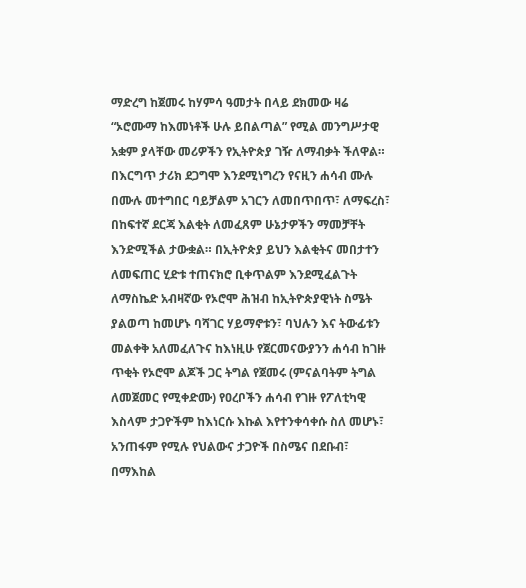ማድረግ ከጀመሩ ከሃምሳ ዓመታት በላይ ደክመው ዛሬ “ኦሮሙማ ከእመነቶች ሁሉ ይበልጣል” የሚል መንግሥታዊ አቋም ያላቸው መሪዎችን የኢትዮጵያ ገዥ ለማብቃት ችለዋል። በእርግጥ ታሪክ ደጋግሞ እንደሚነግረን የናዚን ሐሳብ ሙሉ በሙሉ መተግበር ባይቻልም አገርን ለመበጥበጥ፣ ለማፍረስ፣ በከፍተኛ ደርጃ እልቂት ለመፈጸም ሁኔታዎችን ማመቻቸት እንድሚችል ታውቋል። በኢትዮጵያ ይህን እልቂትና መበታተን ለመፍጠር ሂድቱ ተጠናክሮ ቢቀጥልም እንደሚፈልጉት ለማስኬድ አብዛኛው የኦሮሞ ሕዝብ ከኢትዮጵያዊነት ስሜት ያልወጣ ከመሆኑ ባሻገር ሃይማኖቱን፣ ባህሉን እና ትውፊቱን መልቀቅ አለመፈለጉና ከእነዚሁ የጀርመናውያንን ሐሳብ ከገዙ ጥቂት የኦሮሞ ልጆች ጋር ትግል የጀመሩ (ምናልባትም ትግል ለመጀመር የሚቀድሙ) የዐረቦችን ሐሳብ የገዙ የፖለቲካዊ እስላም ታጋዮችም ከእነርሱ እኩል እየተንቀሳቀሱ ስለ መሆኑ፣ አንጠፋም የሚሉ የህልውና ታጋዮች በስሜና በደቡብ፣ በማእከል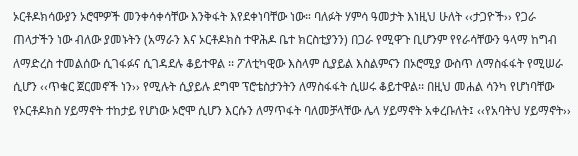ኦርቶዶክሳውያን ኦሮሞዎች መንቀሳቀሳቸው እንቅፋት እየደቀነባቸው ነው። ባለፉት ሃምሳ ዓመታት እነዚህ ሁለት ‹‹ታጋዮች›› የጋራ ጠላታችን ነው ብለው ያመኑትን (አማራን እና ኦርቶዶክስ ተዋሕዶ ቤተ ክርስቲያንን) በጋራ የሚዋጉ ቢሆንም የየራሳቸውን ዓላማ ከግብ ለማድረስ ተመልሰው ሲገፋፉና ሲገዳደሉ ቆይተዋል ፡፡ ፖለቲካዊው እስላም ሲያይል እስልምናን በኦሮሚያ ውስጥ ለማስፋፋት የሚሠራ ሲሆን ‹‹ጥቁር ጀርመኖች ነን›› የሚሉት ሲያይሉ ደግሞ ፕሮቴስታንትን ለማስፋፋት ሲሠሩ ቆይተዋል፡፡ በዚህ መሐል ሳንካ የሆነባቸው የኦርቶዶክስ ሃይማኖት ተከታይ የሆነው ኦሮሞ ሲሆን እርሱን ለማጥፋት ባለመቻላቸው ሌላ ሃይማኖት አቀረቡለት፤ ‹‹የአባትህ ሃይማኖት››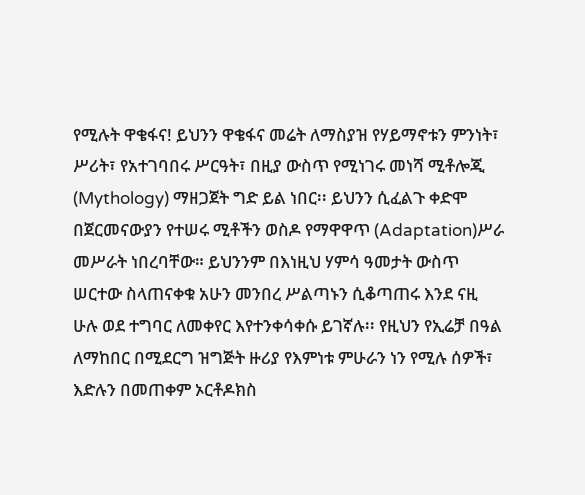የሚሉት ዋቄፋና! ይህንን ዋቄፋና መሬት ለማስያዝ የሃይማኖቱን ምንነት፣ ሥሪት፣ የአተገባበሩ ሥርዓት፣ በዚያ ውስጥ የሚነገሩ መነሻ ሚቶሎጂ (Mythology) ማዘጋጀት ግድ ይል ነበር፡፡ ይህንን ሲፈልጉ ቀድሞ በጀርመናውያን የተሠሩ ሚቶችን ወስዶ የማዋዋጥ (Adaptation)ሥራ መሥራት ነበረባቸው። ይህንንም በእነዚህ ሃምሳ ዓመታት ውስጥ ሠርተው ስላጠናቀቁ አሁን መንበረ ሥልጣኑን ሲቆጣጠሩ እንደ ናዚ ሁሉ ወደ ተግባር ለመቀየር እየተንቀሳቀሱ ይገኛሉ፡፡ የዚህን የኢሬቻ በዓል ለማከበር በሚደርግ ዝግጅት ዙሪያ የእምነቱ ምሁራን ነን የሚሉ ሰዎች፣ እድሉን በመጠቀም ኦርቶዶክስ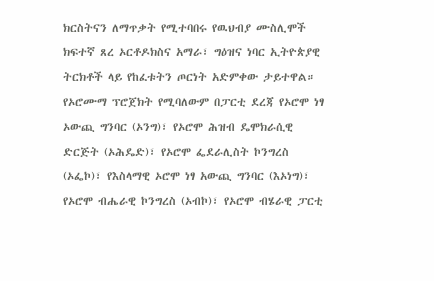ክርስትናን ለማጥቃት የሚተባበሩ የዉህብያ ሙስሊሞች ክፍተኛ ጸረ ኦርቶዶክስና አማራ፣ ግዕዝና ነባር ኢትዮጵያዊ ትርክቶች ላይ የከፈቱትን ጦርነት አድምቀው ታይተዋል። የኦሮሙማ ፕሮጀክት የሚባለውም በፓርቲ ደረጃ የኦሮሞ ነፃ ኦውጪ ግንባር (ኦንግ)፣ የኦሮሞ ሕዝብ ዴሞክራሲዊ ድርጅት (ኦሕዴድ)፣ የኦሮሞ ፌደራሊስት ኮንግረስ (ኦፌኮ)፣ የእስላማዊ ኦሮሞ ነፃ አውጪ ግንባር (እኦነግ)፣ የኦሮሞ ብሔራዊ ኮንግረስ (ኦብኮ)፣ የኦሮሞ ብሄራዊ ፓርቲ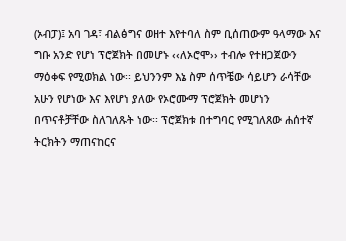(ኦብፓ)፤ አባ ገዳ፣ ብልፅግና ወዘተ እየተባለ ስም ቢሰጠውም ዓላማው እና ግቡ አንድ የሆነ ፕሮጀክት በመሆኑ ‹‹ለኦሮሞ›› ተብሎ የተዘጋጀውን ማዕቀፍ የሚወክል ነው፡፡ ይህንንም እኔ ስም ሰጥቼው ሳይሆን ራሳቸው አሁን የሆነው እና እየሆነ ያለው የኦሮሙማ ፕሮጀክት መሆነን በጥናቶቻቸው ስለገለጹት ነው፡፡ ፕሮጀክቱ በተግባር የሚገለጸው ሐሰተኛ ትርክትን ማጠናከርና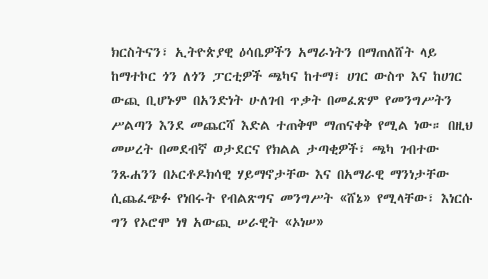ክርስትናን፣ ኢትዮጵያዊ ዕሳቤዎችን አማራነትን በማጠለሸት ላይ ከማተኮር ጎን ለጎን ፓርቲዎች ጫካና ከተማ፣ ሀገር ውስጥ እና ከሀገር ውጪ ቢሆኑም በአንድነት ሁለገብ ጥቃት በመፈጽም የመንግሥትን ሥልጣን እንደ መጨርሻ እድል ተጠቅሞ ማጠናቀቅ የሚል ነው። በዚህ መሠረት በመደብኛ ወታደርና የክልል ታጣቂዎች፣ ጫካ ገብተው ንጹሐንን በኦርቶዶክሳዊ ሃይማኖታቸው እና በአማራዊ ማንነታቸው ሲጨፈጭፉ የነበሩት የብልጽግና መንግሥት «ሸኔ» የሚላቸው፣ እነርሱ ግን የኦሮሞ ነፃ አውጪ ሠራዊት «ኦነሠ»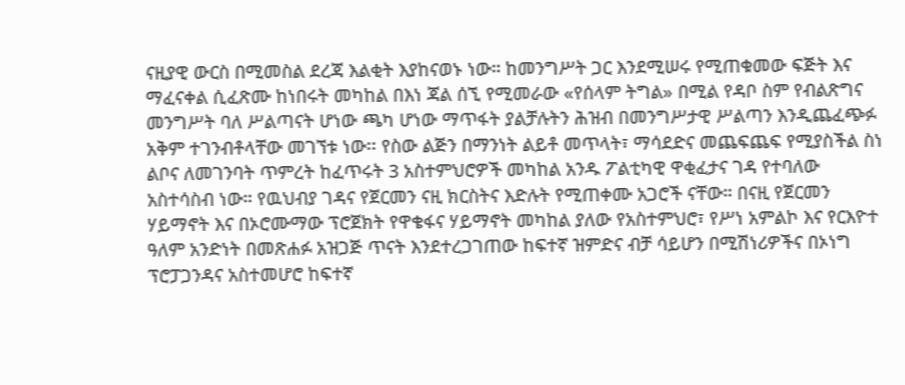ናዚያዊ ውርስ በሚመስል ደረጃ እልቂት እያከናወኑ ነው። ከመንግሥት ጋር እንደሚሠሩ የሚጠቁመው ፍጅት እና ማፈናቀል ሲፈጽሙ ከነበሩት መካከል በእነ ጃል ሰኚ የሚመራው «የሰላም ትግል» በሚል የዳቦ ስም የብልጽግና መንግሥት ባለ ሥልጣናት ሆነው ጫካ ሆነው ማጥፋት ያልቻሉትን ሕዝብ በመንግሥታዊ ሥልጣን እንዲጨፈጭፉ አቅም ተገንብቶላቸው መገኘቱ ነው፡፡ የስው ልጅን በማንነት ልይቶ መጥላት፣ ማሳደድና መጨፍጨፍ የሚያስችል ስነ ልቦና ለመገንባት ጥምረት ከፈጥሩት 3 አስተምህሮዎች መካከል አንዱ ፖልቲካዊ ዋቂፈታና ገዳ የተባለው አስተሳስብ ነው። የዉህብያ ገዳና የጀርመን ናዚ ክርስትና እድሉት የሚጠቀሙ አጋሮች ናቸው። በናዚ የጀርመን ሃይማኖት እና በኦሮሙማው ፕሮጀክት የዋቄፋና ሃይማኖት መካከል ያለው የአስተምህሮ፣ የሥነ አምልኮ እና የርእዮተ ዓለም አንድነት በመጽሐፉ አዝጋጅ ጥናት እንደተረጋገጠው ከፍተኛ ዝምድና ብቻ ሳይሆን በሚሽነሪዎችና በኦነግ ፕሮፓጋንዳና አስተመሆሮ ከፍተኛ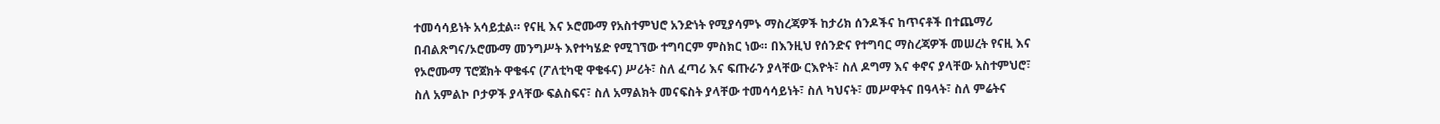ተመሳሳይነት አሳይቷል። የናዚ እና ኦሮሙማ የአስተምህሮ አንድነት የሚያሳምኑ ማስረጃዎች ከታሪክ ሰንዶችና ከጥናቶች በተጨማሪ በብልጽግና/ኦሮሙማ መንግሥት እየተካሄድ የሚገኘው ተግባርም ምስክር ነው። በእንዚህ የሰንድና የተግባር ማስረጃዎች መሠረት የናዚ እና የኦሮሙማ ፕሮጀክት ዋቄፋና (ፖለቲካዊ ዋቄፋና) ሥሪት፣ ስለ ፈጣሪ እና ፍጡራን ያላቸው ርእዮት፣ ስለ ዶግማ እና ቀኖና ያላቸው አስተምህሮ፣ ስለ አምልኮ ቦታዎች ያላቸው ፍልስፍና፣ ስለ አማልክት መናፍስት ያላቸው ተመሳሳይነት፣ ስለ ካህናት፣ መሥዋትና በዓላት፣ ስለ ምሬትና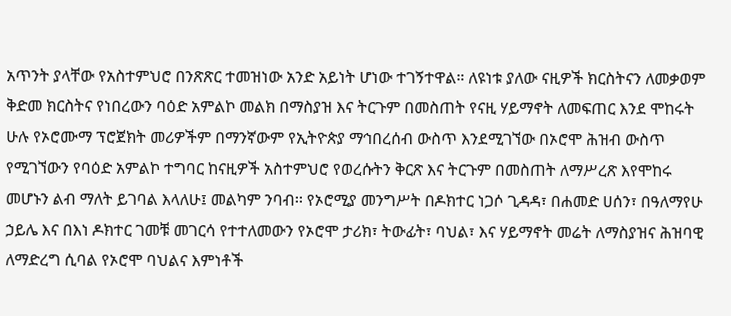አጥንት ያላቸው የአስተምህሮ በንጽጽር ተመዝነው አንድ አይነት ሆነው ተገኝተዋል። ለዩነቱ ያለው ናዚዎች ክርስትናን ለመቃወም ቅድመ ክርስትና የነበረውን ባዕድ አምልኮ መልክ በማስያዝ እና ትርጉም በመስጠት የናዚ ሃይማኖት ለመፍጠር እንደ ሞከሩት ሁሉ የኦሮሙማ ፕሮጀክት መሪዎችም በማንኛውም የኢትዮጵያ ማኅበረሰብ ውስጥ እንደሚገኘው በኦሮሞ ሕዝብ ውስጥ የሚገኘውን የባዕድ አምልኮ ተግባር ከናዚዎች አስተምህሮ የወረሱትን ቅርጽ እና ትርጉም በመስጠት ለማሥረጽ እየሞከሩ መሆኑን ልብ ማለት ይገባል እላለሁ፤ መልካም ንባብ፡፡ የኦሮሚያ መንግሥት በዶክተር ነጋሶ ጊዳዳ፣ በሐመድ ሀሰን፣ በዓለማየሁ ኃይሌ እና በእነ ዶክተር ገመቹ መገርሳ የተተለመውን የኦሮሞ ታሪክ፣ ትውፊት፣ ባህል፣ እና ሃይማኖት መሬት ለማስያዝና ሕዝባዊ ለማድረግ ሲባል የኦሮሞ ባህልና እምነቶች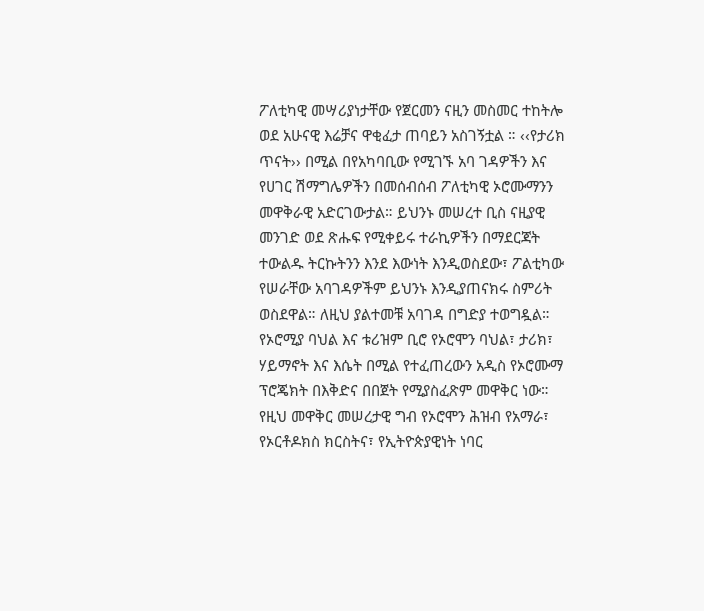ፖለቲካዊ መሣሪያነታቸው የጀርመን ናዚን መስመር ተከትሎ ወደ አሁናዊ እሬቻና ዋቂፈታ ጠባይን አስገኝቷል ። ‹‹የታሪክ ጥናት›› በሚል በየአካባቢው የሚገኙ አባ ገዳዎችን እና የሀገር ሽማግሌዎችን በመሰብሰብ ፖለቲካዊ ኦሮሙማንን መዋቅራዊ አድርገውታል። ይህንኑ መሠረተ ቢስ ናዚያዊ መንገድ ወደ ጽሑፍ የሚቀይሩ ተራኪዎችን በማደርጃት ተውልዱ ትርኩትንን እንደ እውነት እንዲወስደው፣ ፖልቲካው የሠራቸው አባገዳዎችም ይህንኑ እንዲያጠናክሩ ስምሪት ወስደዋል። ለዚህ ያልተመቹ አባገዳ በግድያ ተወግዷል። የኦሮሚያ ባህል እና ቱሪዝም ቢሮ የኦሮሞን ባህል፣ ታሪክ፣ ሃይማኖት እና እሴት በሚል የተፈጠረውን አዲስ የኦሮሙማ ፕሮጄክት በእቅድና በበጀት የሚያስፈጽም መዋቅር ነው። የዚህ መዋቅር መሠረታዊ ግብ የኦሮሞን ሕዝብ የአማራ፣ የኦርቶዶክስ ክርስትና፣ የኢትዮጵያዊነት ነባር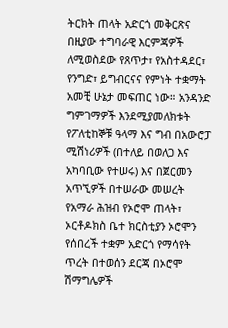ትርክት ጠላት አድርጎ መቅርጽና በዚያው ተግባራዊ እርምጃዎች ለሚወስደው የጸጥታ፣ የአስተዳደር፣ የንግድ፣ ይግብርናና የምነት ተቋማት አመቺ ሁኔታ መፍጠር ነው። አንዳንድ ግምገማዎች እንደሚያመለክቱት የፖለቲከኞቹ ዓላማ እና ግብ በአውሮፓ ሚሽነሪዎች (በተለይ በወለጋ እና አካባቢው የተሠሩ) እና በጀርመን አጥኚዎች በተሠራው መሠረት የአማራ ሕዝብ የኦሮሞ ጠላት፣ ኦርቶዶክስ ቤተ ክርስቲያን ኦሮሞን የሰበረች ተቋም አድርጎ የማሳየት ጥረት በተወሰን ደርጃ በኦሮሞ ሽማግሌዎች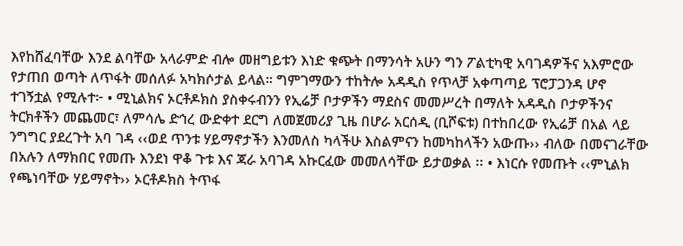እየከሸፈባቸው እንደ ልባቸው አላራምድ ብሎ መዘግይቱን እነድ ቁጭት በማንሳት አሁን ግን ፖልቲካዊ አባገዳዎችና አእምሮው የታጠበ ወጣት ለጥፋት መሰለፉ አካክሶታል ይላል። ግምገማውን ተከትሎ አዳዲስ የጥላቻ አቀጣጣይ ፕሮፓጋንዳ ሆኖ ተገኝቷል የሚሉተ፦ • ሚኒልክና ኦርቶዶክስ ያስቀሩብንን የኢሬቻ ቦታዎችን ማደስና መመሥረት በማለት አዳዲስ ቦታዎችንና ትርክቶችን መጨመር፣ ለምሳሌ ድኅረ ውድቀተ ደርግ ለመጀመሪያ ጊዜ በሆራ አርሰዲ (ቢሾፍቱ) በተከበረው የኢሬቻ በአል ላይ ንግግር ያደረጉት አባ ገዳ ‹‹ወደ ጥንቱ ሃይማኖታችን እንመለስ ካላችሁ እስልምናን ከመካከላችን አውጡ›› ብለው በመናገራቸው በአሉን ለማክበር የመጡ እንደነ ዋቆ ጉቱ እና ጃራ አባገዳ አኩርፈው መመለሳቸው ይታወቃል ፡፡ • እነርሱ የመጡት ‹‹ምኒልክ የጫነባቸው ሃይማኖት›› ኦርቶዶክስ ትጥፋ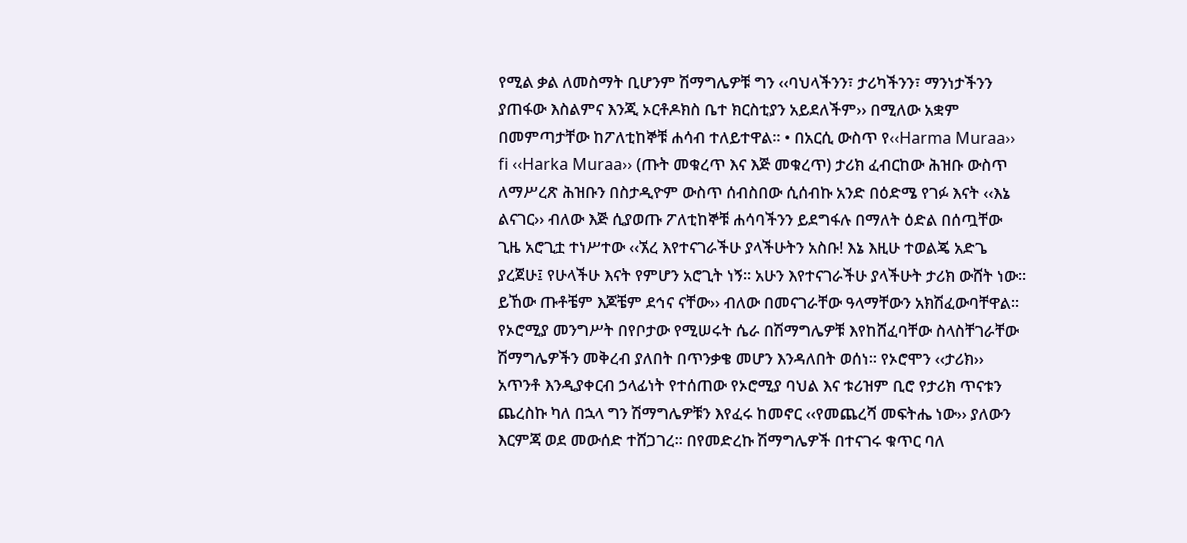የሚል ቃል ለመስማት ቢሆንም ሽማግሌዎቹ ግን ‹‹ባህላችንን፣ ታሪካችንን፣ ማንነታችንን ያጠፋው እስልምና እንጂ ኦርቶዶክስ ቤተ ክርስቲያን አይደለችም›› በሚለው አቋም በመምጣታቸው ከፖለቲከኞቹ ሐሳብ ተለይተዋል፡፡ • በአርሲ ውስጥ የ‹‹Harma Muraa›› fi ‹‹Harka Muraa›› (ጡት መቁረጥ እና እጅ መቁረጥ) ታሪክ ፈብርከው ሕዝቡ ውስጥ ለማሥረጽ ሕዝቡን በስታዲዮም ውስጥ ሰብስበው ሲሰብኩ አንድ በዕድሜ የገፉ እናት ‹‹እኔ ልናገር›› ብለው እጅ ሲያወጡ ፖለቲከኞቹ ሐሳባችንን ይደግፋሉ በማለት ዕድል በሰጧቸው ጊዜ አሮጊቷ ተነሥተው ‹‹ኧረ እየተናገራችሁ ያላችሁትን አስቡ! እኔ እዚሁ ተወልጄ አድጌ ያረጀሁ፤ የሁላችሁ እናት የምሆን አሮጊት ነኝ፡፡ አሁን እየተናገራችሁ ያላችሁት ታሪክ ውሸት ነው፡፡ ይኸው ጡቶቼም እጆቼም ደኅና ናቸው›› ብለው በመናገራቸው ዓላማቸውን አክሽፈውባቸዋል። የኦሮሚያ መንግሥት በየቦታው የሚሠሩት ሴራ በሽማግሌዎቹ እየከሸፈባቸው ስላስቸገራቸው ሽማግሌዎችን መቅረብ ያለበት በጥንቃቄ መሆን እንዳለበት ወሰነ፡፡ የኦሮሞን ‹‹ታሪክ›› አጥንቶ እንዲያቀርብ ኃላፊነት የተሰጠው የኦሮሚያ ባህል እና ቱሪዝም ቢሮ የታሪክ ጥናቱን ጨረስኩ ካለ በኋላ ግን ሽማግሌዎቹን እየፈሩ ከመኖር ‹‹የመጨረሻ መፍትሔ ነው›› ያለውን እርምጃ ወደ መውሰድ ተሸጋገረ፡፡ በየመድረኩ ሽማግሌዎች በተናገሩ ቁጥር ባለ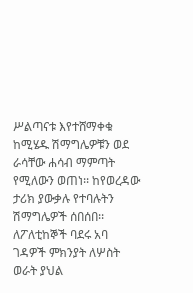ሥልጣናቱ እየተሸማቀቁ ከሚሄዱ ሽማግሌዎቹን ወደ ራሳቸው ሐሳብ ማምጣት የሚለውን ወጠነ፡፡ ከየወረዳው ታሪክ ያውቃሉ የተባሉትን ሽማግሌዎች ሰበሰበ፡፡ ለፖለቲከኞች ባደሩ አባ ገዳዎች ምክንያት ለሦስት ወራት ያህል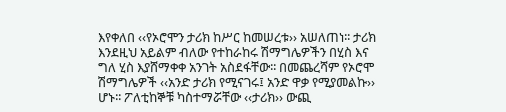እየቀለበ ‹‹የኦሮሞን ታሪክ ከሥር ከመሠረቱ›› አሠለጠነ፡፡ ታሪክ እንደዚህ አይልም ብለው የተከራከሩ ሽማግሌዎችን በሂስ እና ግለ ሂስ እያሸማቀቀ አንገት አስደፋቸው፡፡ በመጨረሻም የኦሮሞ ሽማግሌዎች ‹‹አንድ ታሪክ የሚናገሩ፤ አንድ ዋቃ የሚያመልኩ›› ሆኑ፡፡ ፖለቲከኞቹ ካስተማሯቸው ‹‹ታሪክ›› ውጪ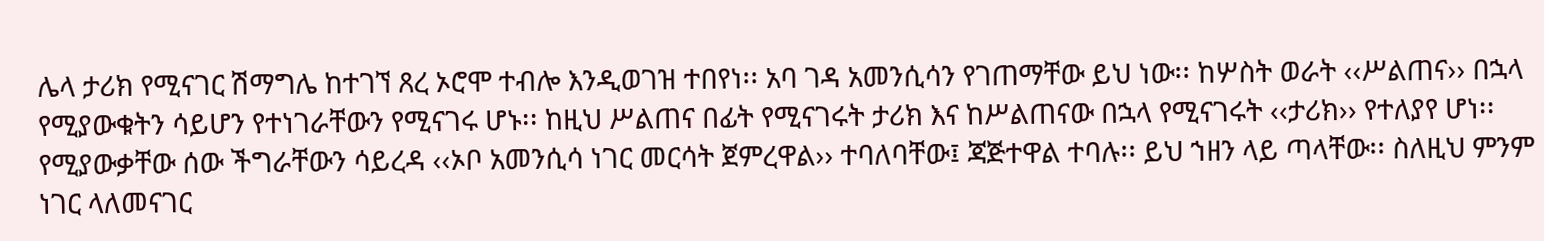ሌላ ታሪክ የሚናገር ሽማግሌ ከተገኘ ጸረ ኦሮሞ ተብሎ እንዲወገዝ ተበየነ፡፡ አባ ገዳ አመንሲሳን የገጠማቸው ይህ ነው፡፡ ከሦስት ወራት ‹‹ሥልጠና›› በኋላ የሚያውቁትን ሳይሆን የተነገራቸውን የሚናገሩ ሆኑ፡፡ ከዚህ ሥልጠና በፊት የሚናገሩት ታሪክ እና ከሥልጠናው በኋላ የሚናገሩት ‹‹ታሪክ›› የተለያየ ሆነ፡፡ የሚያውቃቸው ሰው ችግራቸውን ሳይረዳ ‹‹ኦቦ አመንሲሳ ነገር መርሳት ጀምረዋል›› ተባለባቸው፤ ጃጅተዋል ተባሉ፡፡ ይህ ኀዘን ላይ ጣላቸው፡፡ ስለዚህ ምንም ነገር ላለመናገር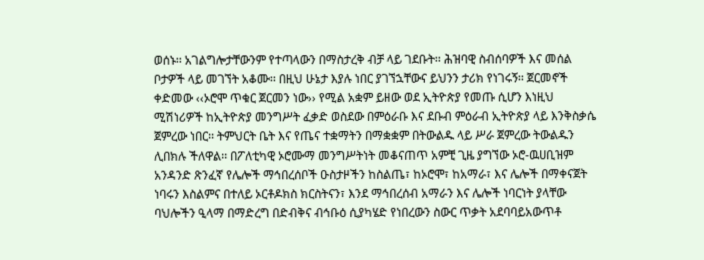ወሰኑ፡፡ አገልግሎታቸውንም የተጣላውን በማስታረቅ ብቻ ላይ ገደቡት፡፡ ሕዝባዊ ስብሰባዎች እና መሰል ቦታዎች ላይ መገኘት አቆሙ፡፡ በዚህ ሁኔታ እያሉ ነበር ያገኘኋቸውና ይህንን ታሪክ የነገሩኝ፡፡ ጀርመኖች ቀድመው ‹‹ኦሮሞ ጥቁር ጀርመን ነው›› የሚል አቋም ይዘው ወደ ኢትዮጵያ የመጡ ሲሆን እነዚህ ሚሽነሪዎች ከኢትዮጵያ መንግሥት ፈቃድ ወስደው በምዕራቡ እና ደቡብ ምዕራብ ኢትዮጵያ ላይ እንቅስቃሴ ጀምረው ነበር፡፡ ትምህርት ቤት እና የጤና ተቋማትን በማቋቋም በትውልዱ ላይ ሥራ ጀምረው ትውልዱን ሊበክሉ ችለዋል፡፡ በፖለቲካዊ ኦሮሙማ መንግሥትነት መቆናጠጥ አምቺ ጊዜ ያግኘው ኦሮ-ዉሀቢዝም አንዳንድ ጽንፈኛ የሌሎች ማኅበረሰቦች ዑስታዞችን ከስልጤ፣ ከኦሮሞ፣ ከአማራ፣ እና ሌሎች በማቀናጀት ነባሩን እስልምና በተለይ ኦርቶዶክስ ክርስትናን፣ እንደ ማኅበረሰብ አማራን እና ሌሎች ነባርነት ያላቸው ባህሎችን ዒላማ በማድረግ በድብቅና ብኅቡዕ ሲያካሄድ የነበረውን ስውር ጥቃት አደባባይአውጥቶ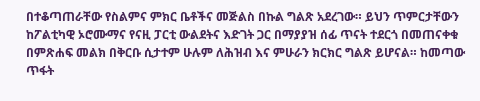በተቆጣጠራቸው የስልምና ምክር ቤቶችና መጅልስ በኩል ግልጽ አደረገው። ይህን ጥምርታቸውን ከፖልቲካዊ ኦሮሙማና የናዚ ፓርቲ ውልደትና እድገት ጋር በማያያዝ ሰፊ ጥናት ተደርጎ በመጠናቀቁ በምጽሐፍ መልክ በቅርቡ ሲታተም ሁሉም ለሕዝብ እና ምሁራን ክርክር ግልጽ ይሆናል። ከመጣው ጥፋት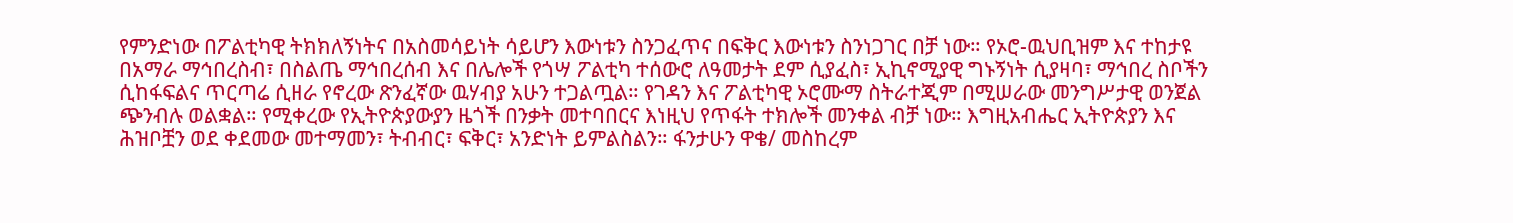የምንድነው በፖልቲካዊ ትክክለኝነትና በአስመሳይነት ሳይሆን እውነቱን ስንጋፈጥና በፍቅር እውነቱን ስንነጋገር በቻ ነው። የኦሮ-ዉህቢዝም እና ተከታዩ በአማራ ማኅበረስብ፣ በስልጤ ማኅበረሰብ እና በሌሎች የጎሣ ፖልቲካ ተሰውሮ ለዓመታት ደም ሲያፈስ፣ ኢኪኖሚያዊ ግኑኝነት ሲያዛባ፣ ማኅበረ ስቦችን ሲከፋፍልና ጥርጣሬ ሲዘራ የኖረው ጽንፈኛው ዉሃብያ አሁን ተጋልጧል። የገዳን እና ፖልቲካዊ ኦሮሙማ ስትራተጂም በሚሠራው መንግሥታዊ ወንጀል ጭንብሉ ወልቋል። የሚቀረው የኢትዮጵያውያን ዜጎች በንቃት መተባበርና እነዚህ የጥፋት ተክሎች መንቀል ብቻ ነው። እግዚአብሔር ኢትዮጵያን እና ሕዝቦቿን ወደ ቀደመው መተማመን፣ ትብብር፣ ፍቅር፣ አንድነት ይምልስልን። ፋንታሁን ዋቄ/ መስከረም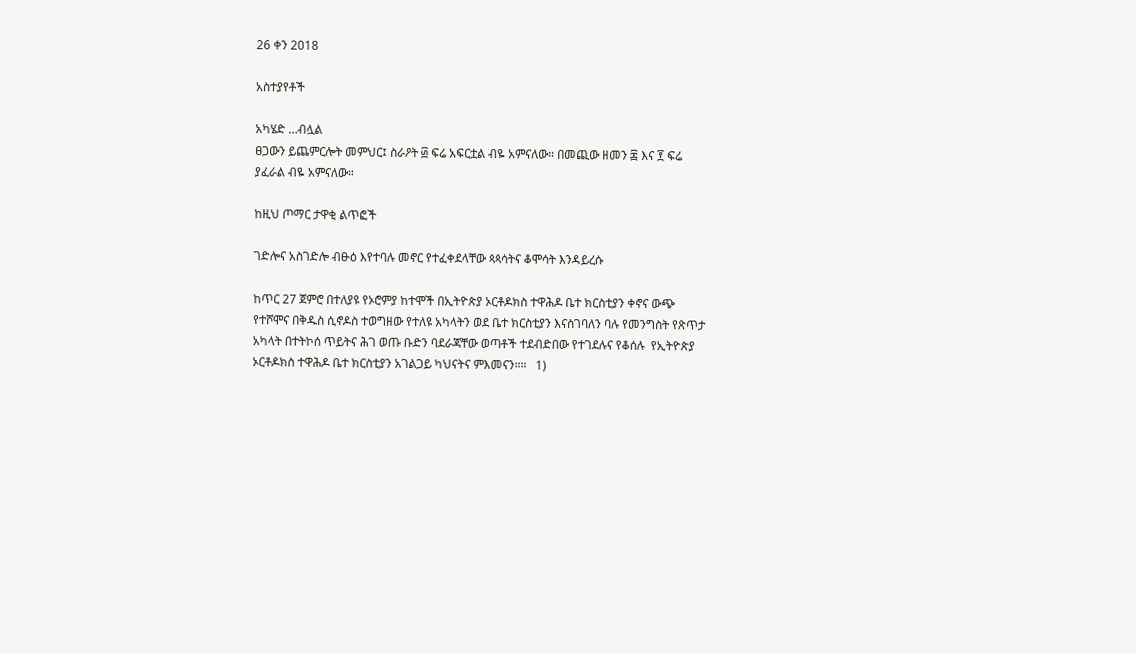26 ቀን 2018

አስተያየቶች

አካሄድ …ብሏል
ፀጋውን ይጨምርሎት መምህር፤ ስራዖት ፴ ፍሬ አፍርቷል ብዬ አምናለው። በመጪው ዘመን ፷ እና ፻ ፍሬ ያፈራል ብዬ አምናለው።

ከዚህ ጦማር ታዋቂ ልጥፎች

ገድሎና አስገድሎ ብፁዕ እየተባሉ መኖር የተፈቀደላቸው ጳጳሳትና ቆሞሳት እንዳይረሱ

ከጥር 27 ጀምሮ በተለያዩ የኦሮምያ ከተሞች በኢትዮጵያ ኦርቶዶክስ ተዋሕዶ ቤተ ክርስቲያን ቀኖና ውጭ የተሾሞና በቅዱስ ሲኖዶስ ተወግዘው የተለዩ አካላትን ወደ ቤተ ክርስቲያን እናስገባለን ባሉ የመንግስት የጽጥታ አካላት በተትኮሰ ጥይትና ሕገ ወጡ ቡድን ባደራጃቸው ወጣቶች ተደብድበው የተገደሉና የቆሰሉ  የኢትዮጵያ ኦርቶዶክስ ተዋሕዶ ቤተ ክርስቲያን አገልጋይ ካህናትና ምእመናን።።   1)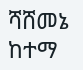ሻሸመኔ ከተማ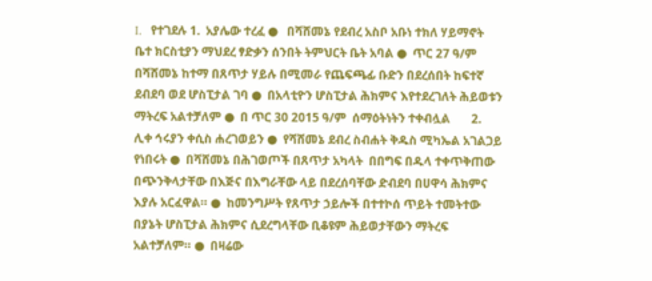I.   የተገደሉ 1.  አያሌው ተረፈ ●   በሻሸመኔ የደብረ አስቦ አቡነ ተክለ ሃይማኖት ቤተ ክርስቲያን ማህደረ ፃድቃን ሰንበት ትምህርት ቤት አባል ●  ጥር 27 ዓ/ም በሻሸመኔ ከተማ በጸጥታ ሃይሉ በሚመራ የጨፍጫፊ ቡድን በደረሰበት ከፍተኛ ደብደባ ወደ ሆስፒታል ገባ ●  በአላቲዮን ሆስፒታል ሕክምና እየተደረገለት ሕይወቱን ማትረፍ አልተቻለም ●  በ ጥር 30 2015 ዓ/ም  ሰማዕትነትን ተቀብሏል       2.  ሊቀ ኅሩያን ቀሲስ ሐረገወይን ●  የሻሸመኔ ደብረ ስብሐት ቅዱስ ሚካኤል አገልጋይ የነበሩት ●  በሻሸመኔ በሕገወጦች በጸጥታ አካላት  በበግፍ በዱላ ተቀጥቅጠው በጭንቅላታቸው በእጅና በእግራቸው ላይ በደረሰባቸው ድብደባ በሀዋሳ ሕክምና እያሉ አርፈዋል። ●  ከመንግሥት የጸጥታ ኃይሎች በተተኮሰ ጥይት ተመትተው  በያኔት ሆስፒታል ሕክምና ሲደረግላቸው ቢቆዩም ሕይወታቸውን ማትረፍ አልተቻለም። ●  በዛሬው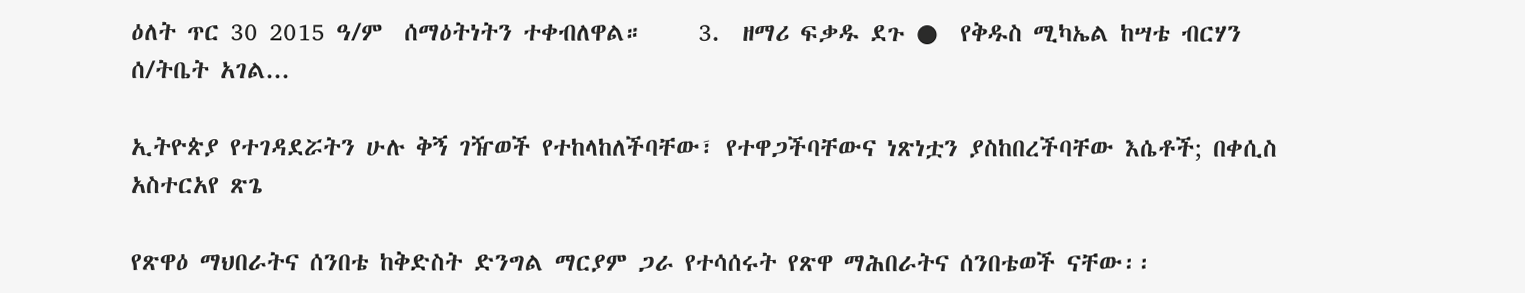ዕለት ጥር 30 2015 ዓ/ም  ሰማዕትነትን ተቀብለዋል።     3.  ዘማሪ ፍቃዱ ደጉ ●  የቅዱስ ሚካኤል ከሣቴ ብርሃን ሰ/ትቤት አገል...

ኢትዮጵያ የተገዳደሯትን ሁሉ ቅኝ ገዥወች የተከላከለችባቸው፣ የተዋጋችባቸውና ነጽነቷን ያስከበረችባቸው እሴቶች; በቀሲስ አስተርአየ ጽጌ

የጽዋዕ ማህበራትና ሰንበቴ ከቅድስት ድንግል ማርያም ጋራ የተሳሰሩት የጽዋ ማሕበራትና ሰንበቴወች ናቸው፡፡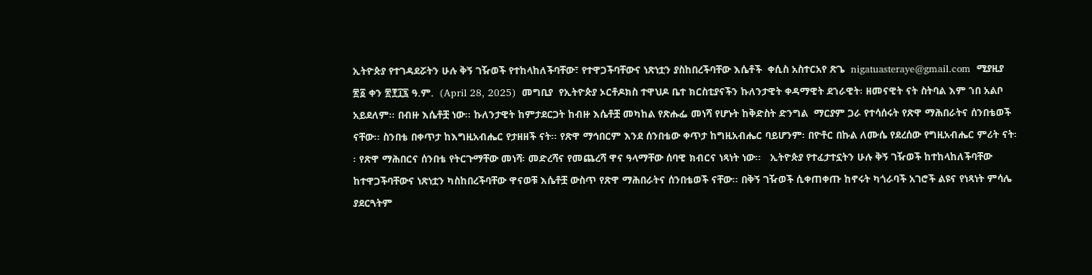ኢትዮጵያ የተገዳደሯትን ሁሉ ቅኝ ገዥወች የተከላከለችባቸው፣ የተዋጋችባቸውና ነጽነቷን ያስከበረችባቸው እሴቶች  ቀሲስ አስተርአየ ጽጌ  nigatuasteraye@gmail.com  ሚያዚያ ፳፩ ቀን ፳፻፲፯ ዓ.ም.  (April 28, 2025)  መግቢያ  የኢትዮጵያ ኦርቶዶክስ ተዋህዶ ቤተ ክርስቲያናችን ኩለንታዊት ቀዳማዊት ደኀራዊት፡ ዘመናዊት ናት ስትባል እም ኀበ አልቦ አይደለም፡፡ በብዙ እሴቶቿ ነው፡፡ ኩለንታዊት ከምታደርጋት ከብዙ እሴቶቿ መካከል የጽሑፌ መነሻ የሆኑት ከቅድስት ድንግል  ማርያም ጋራ የተሳሰሩት የጽዋ ማሕበራትና ሰንበቴወች ናቸው፡፡ ስንበቴ በቀጥታ ከእግዚአብሔር የታዘዘች ናት፡፡ የጽዋ ማኅበርም እንደ ሰንበቴው ቀጥታ ከግዚአብሔር ባይሆንም፡ በዮቶር በኩል ለሙሴ የደረሰው የግዚአብሔር ምሪት ናት፡፡ የጽዋ ማሕበርና ሰንበቴ የትርጉማቸው መነሻ፡ መድረሻና የመጨረሻ ዋና ዓላማቸው ሰባዊ ክብርና ነጻነት ነው፡፡   ኢትዮጵያ የተፈታተኗትን ሁሉ ቅኝ ገዥወች ከተከላከለችባቸው ከተዋጋችባቸውና ነጽነቷን ካስከበረችባቸው ዋናወቹ እሴቶቿ ውስጥ የጽዋ ማሕበራትና ሰንበቴወች ናቸው፡፡ በቅኝ ገዥወች ሲቀጠቀጡ ከኖሩት ካጎራባች አገሮች ልዩና የነጻነት ምሳሌ ያደርጓትም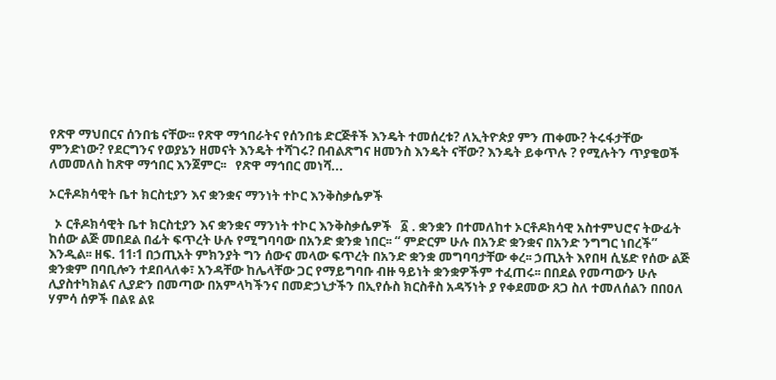የጽዋ ማህበርና ሰንበቴ ናቸው፡፡ የጽዋ ማኅበራትና የሰንበቴ ድርጅቶች እንዴት ተመሰረቱ? ለኢትዮጵያ ምን ጠቀሙ? ትሩፋታቸው ምንድነው? የደርግንና የወያኔን ዘመናት እንዴት ተሻገሩ? በብልጽግና ዘመንስ እንዴት ናቸው? እንዴት ይቀጥሉ ? የሚሉትን ጥያቄወች ለመመለስ ከጽዋ ማኅበር እንጀምር፡፡   የጽዋ ማኅበር መነሻ...

ኦርቶዶክሳዊት ቤተ ክርስቲያን እና ቋንቋና ማንነት ተኮር እንቅስቃሴዎች

  ኦ ርቶዶክሳዊት ቤተ ክርስቲያን እና ቋንቋና ማንነት ተኮር እንቅስቃሴዎች   ፩ . ቋንቋን በተመለከተ ኦርቶዶክሳዊ አስተምህሮና ትውፊት ከሰው ልጅ መበደል በፊት ፍጥረት ሁሉ የሚግባባው በአንድ ቋንቋ ነበር፡፡ “ ምድርም ሁሉ በአንድ ቋንቋና በአንድ ንግግር ነበረች” እንዲል፡፡ ዘፍ. 11፡1 በኃጢአት ምክንያት ግን ሰውና መላው ፍጥረት በአንድ ቋንቋ መግባባታቸው ቀረ፡፡ ኃጢአት እየበዛ ሲሄድ የሰው ልጅ ቋንቋም በባቢሎን ተደበላለቀ፣ አንዳቸው ከሌላቸው ጋር የማይግባቡ ብዙ ዓይነት ቋንቋዎችም ተፈጠሩ፡፡ በበደል የመጣውን ሁሉ ሊያስተካክልና ሊያድን በመጣው በአምላካችንና በመድኃኒታችን በኢየሱስ ክርስቶስ አዳኝነት ያ የቀደመው ጸጋ ስለ ተመለሰልን በበዐለ ሃምሳ ሰዎች በልዩ ልዩ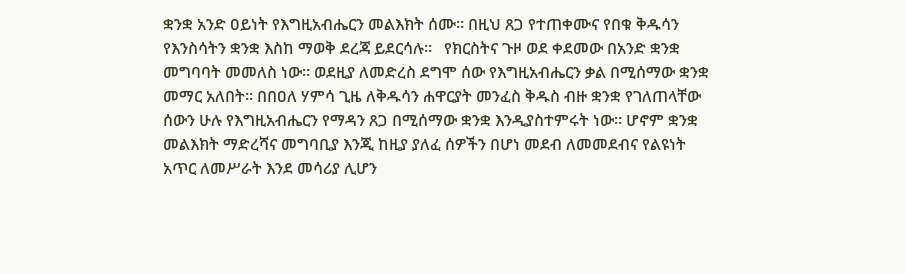ቋንቋ አንድ ዐይነት የእግዚአብሔርን መልእክት ሰሙ፡፡ በዚህ ጸጋ የተጠቀሙና የበቁ ቅዱሳን የእንስሳትን ቋንቋ እስከ ማወቅ ደረጃ ይደርሳሉ፡፡   የክርስትና ጉዞ ወደ ቀደመው በአንድ ቋንቋ መግባባት መመለስ ነው፡፡ ወደዚያ ለመድረስ ደግሞ ሰው የእግዚአብሔርን ቃል በሚሰማው ቋንቋ መማር አለበት፡፡ በበዐለ ሃምሳ ጊዜ ለቅዱሳን ሐዋርያት መንፈስ ቅዱስ ብዙ ቋንቋ የገለጠላቸው ሰውን ሁሉ የእግዚአብሔርን የማዳን ጸጋ በሚሰማው ቋንቋ እንዲያስተምሩት ነው፡፡ ሆኖም ቋንቋ መልእክት ማድረሻና መግባቢያ እንጂ ከዚያ ያለፈ ሰዎችን በሆነ መደብ ለመመደብና የልዩነት አጥር ለመሥራት እንደ መሳሪያ ሊሆን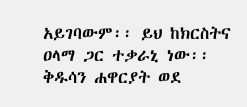አይገባውም፡፡ ይህ ከክርስትና ዐላማ ጋር ተቃራኒ ነው፡፡ ቅዱሳን ሐዋርያት ወደ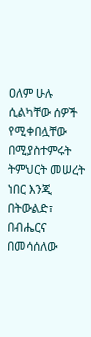ዐለም ሁሉ ሲልካቸው ሰዎች የሚቀበሏቸው በሚያስተምሩት ትምህርት መሠረት ነበር እንጂ በትውልድ፣ በብሔርና በመሳሰለው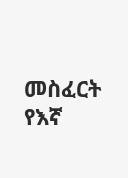መስፈርት የእኛ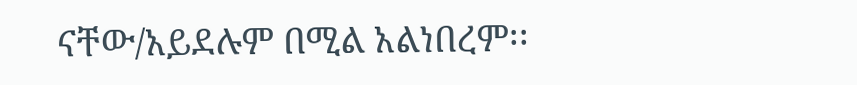ናቸው/አይደሉም በሚል አልነበረም፡፡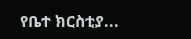የቤተ ክርስቲያ...